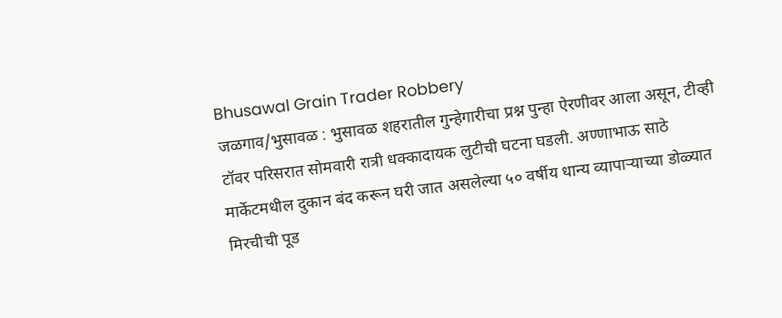Bhusawal Grain Trader Robbery
जळगाव/भुसावळ : भुसावळ शहरातील गुन्हेगारीचा प्रश्न पुन्हा ऐरणीवर आला असून, टीव्ही टॉवर परिसरात सोमवारी रात्री धक्कादायक लुटीची घटना घडली. अण्णाभाऊ साठे मार्केटमधील दुकान बंद करून घरी जात असलेल्या ५० वर्षीय धान्य व्यापाऱ्याच्या डोळ्यात मिरचीची पूड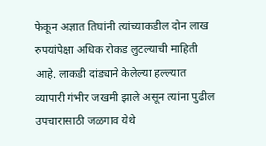फेकून अज्ञात तिघांनी त्यांच्याकडील दोन लाख रुपयांपेक्षा अधिक रोकड लुटल्याची माहिती आहे. लाकडी दांड्याने केलेल्या हल्ल्यात व्यापारी गंभीर जखमी झाले असून त्यांना पुढील उपचारासाठी जळगाव येथे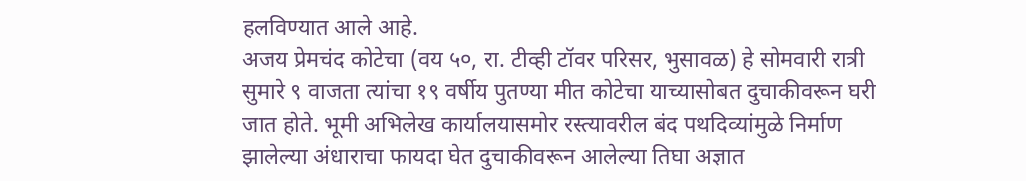हलविण्यात आले आहे.
अजय प्रेमचंद कोटेचा (वय ५०, रा. टीव्ही टॉवर परिसर, भुसावळ) हे सोमवारी रात्री सुमारे ९ वाजता त्यांचा १९ वर्षीय पुतण्या मीत कोटेचा याच्यासोबत दुचाकीवरून घरी जात होते. भूमी अभिलेख कार्यालयासमोर रस्त्यावरील बंद पथदिव्यांमुळे निर्माण झालेल्या अंधाराचा फायदा घेत दुचाकीवरून आलेल्या तिघा अज्ञात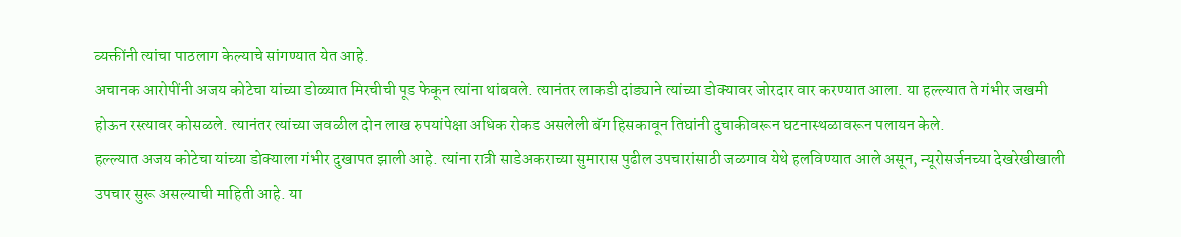व्यक्तींनी त्यांचा पाठलाग केल्याचे सांगण्यात येत आहे.
अचानक आरोपींनी अजय कोटेचा यांच्या डोळ्यात मिरचीची पूड फेकून त्यांना थांबवले. त्यानंतर लाकडी दांड्याने त्यांच्या डोक्यावर जोरदार वार करण्यात आला. या हल्ल्यात ते गंभीर जखमी होऊन रस्त्यावर कोसळले. त्यानंतर त्यांच्या जवळील दोन लाख रुपयांपेक्षा अधिक रोकड असलेली बॅग हिसकावून तिघांनी दुचाकीवरून घटनास्थळावरून पलायन केले.
हल्ल्यात अजय कोटेचा यांच्या डोक्याला गंभीर दुखापत झाली आहे. त्यांना रात्री साडेअकराच्या सुमारास पुढील उपचारांसाठी जळगाव येथे हलविण्यात आले असून, न्यूरोसर्जनच्या देखरेखीखाली उपचार सुरू असल्याची माहिती आहे. या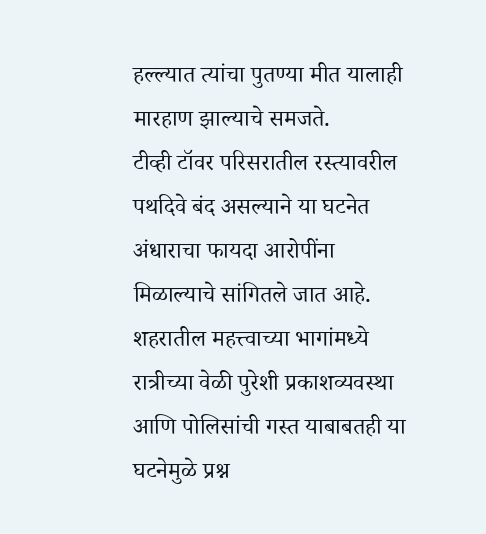हल्ल्यात त्यांचा पुतण्या मीत यालाही मारहाण झाल्याचे समजते.
टीव्ही टॉवर परिसरातील रस्त्यावरील पथदिवे बंद असल्याने या घटनेत अंधाराचा फायदा आरोपींना मिळाल्याचे सांगितले जात आहे. शहरातील महत्त्वाच्या भागांमध्ये रात्रीच्या वेळी पुरेशी प्रकाशव्यवस्था आणि पोलिसांची गस्त याबाबतही या घटनेमुळे प्रश्न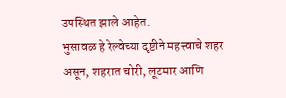उपस्थित झाले आहेत.
भुसावळ हे रेल्वेच्या दृष्टीने महत्त्वाचे शहर असून, शहरात चोरी, लूटमार आणि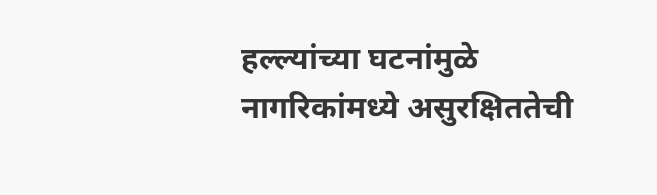हल्ल्यांच्या घटनांमुळे नागरिकांमध्ये असुरक्षिततेची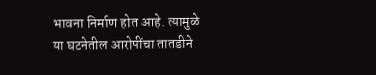भावना निर्माण होत आहे. त्यामुळे या घटनेतील आरोपींचा तातडीने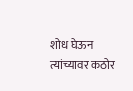शोध घेऊन त्यांच्यावर कठोर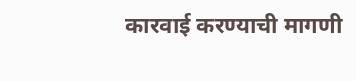कारवाई करण्याची मागणी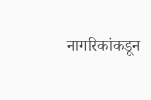नागरिकांकडून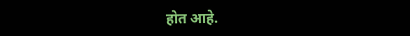होत आहे.